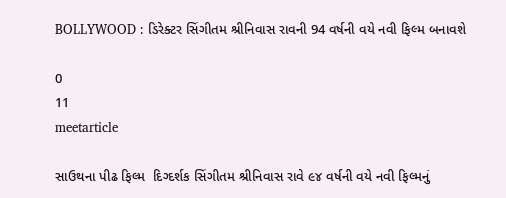BOLLYWOOD : ડિરેક્ટર સિંગીતમ શ્રીનિવાસ રાવની 94 વર્ષની વયે નવી ફિલ્મ બનાવશે

0
11
meetarticle

સાઉથના પીઢ ફિલ્મ  દિગ્દર્શક સિંગીતમ શ્રીનિવાસ રાવે ૯૪ વર્ષની વયે નવી ફિલ્મનું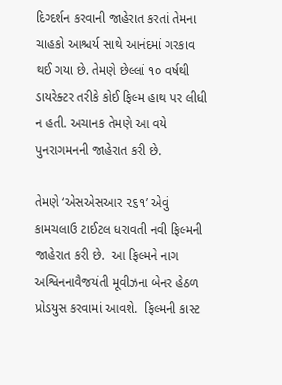દિગ્દર્શન કરવાની જાહેરાત કરતાં તેમના ચાહકો આશ્ચર્ય સાથે આનંદમાં ગરકાવ થઈ ગયા છે. તેમણે છેલ્લાં ૧૦ વર્ષથી ડાયરેક્ટર તરીકે કોઈ ફિલ્મ હાથ પર લીધી ન હતી. અચાનક તેમણે આ વયે પુનરાગમનની જાહેરાત કરી છે.

તેમણે ‘એસએસઆર ૨૬૧’ એવું કામચલાઉ ટાઈટલ ધરાવતી નવી ફિલ્મની જાહેરાત કરી છે.  આ ફિલ્મને નાગ અશ્વિનનાવૈજયંતી મૂવીઝના બેનર હેઠળ પ્રોડયુસ કરવામાં આવશે.  ફિલ્મની કાસ્ટ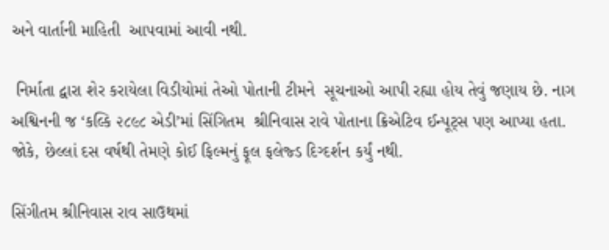અને વાર્તાની માહિતી  આપવામાં આવી નથી.

 નિર્માતા દ્વારા શેર કરાયેલા વિડીયોમાં તેઓ પોતાની ટીમને  સૂચનાઓ આપી રહ્યા હોય તેવું જણાય છે. નાગ અશ્વિનની જ ‘કલ્કિ ૨૮૯૮ એડી’માં સિંગિતમ  શ્રીનિવાસ રાવે પોતાના ક્રિએટિવ ઈન્પૂટ્સ પણ આપ્યા હતા. જોકે, છેલ્લાં દસ વર્ષથી તેમણે કોઈ ફિલ્મનું ફૂલ ફલેજ્ડ દિગ્દર્શન કર્યું નથી.

સિંગીતમ શ્રીનિવાસ રાવ સાઉથમાં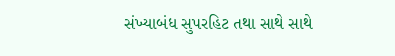સંખ્યાબંધ સુપરહિટ તથા સાથે સાથે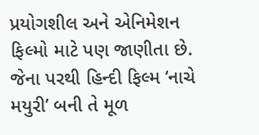પ્રયોગશીલ અને એનિમેશન ફિલ્મો માટે પણ જાણીતા છે. જેના પરથી હિન્દી ફિલ્મ ‘નાચે મયુરી’ બની તે મૂળ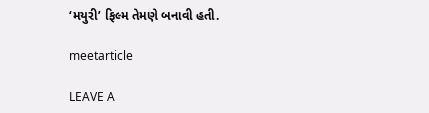‘મયુરી’ ફિલ્મ તેમણે બનાવી હતી.

meetarticle

LEAVE A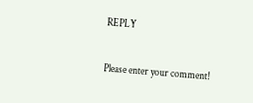REPLY

Please enter your comment!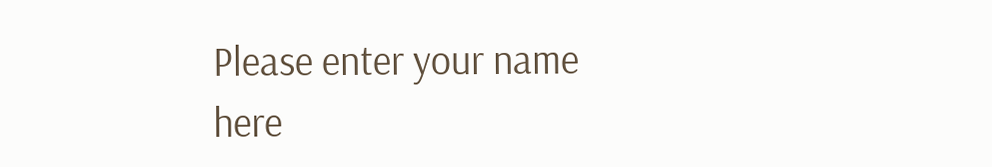Please enter your name here